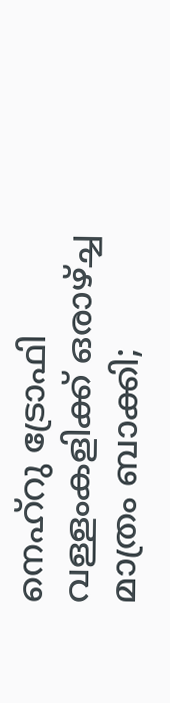നെഹ്‌റു ട്രോഫി വള്ളംകളിക്ക് ഒരാഴ്ച്ച മാത്രം ബാക്കി;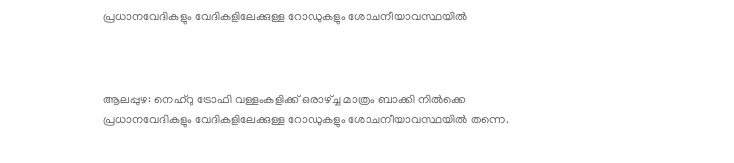പ്രധാനവേദികളും വേദികളിലേക്കുള്ള റോഡുകളും ശോചനീയാവസ്ഥയില്‍



ആലപ്പുഴ: നെഹ്‌റു ട്രോഫി വള്ളംകളിക്ക് ഒരാഴ്ച്ച മാത്രം ബാക്കി നില്‍ക്കെ പ്രധാനവേദികളും വേദികളിലേക്കുള്ള റോഡുകളും ശോചനീയാവസ്ഥയില്‍ തന്നെ.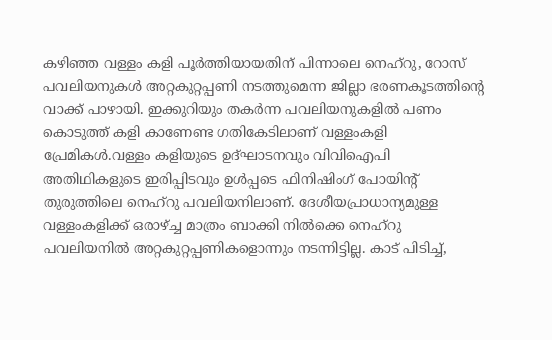കഴിഞ്ഞ വള്ളം കളി പൂര്‍ത്തിയായതിന് പിന്നാലെ നെഹ്‌റു, റോസ് പവലിയനുകള്‍ അറ്റകുറ്റപ്പണി നടത്തുമെന്ന ജില്ലാ ഭരണകൂടത്തിന്റെ വാക്ക് പാഴായി. ഇക്കുറിയും തകര്‍ന്ന പവലിയനുകളില്‍ പണം കൊടുത്ത് കളി കാണേണ്ട ഗതികേടിലാണ് വള്ളംകളി പ്രേമികള്‍.വള്ളം കളിയുടെ ഉദ്ഘാടനവും വിവിഐപി അതിഥികളുടെ ഇരിപ്പിടവും ഉള്‍പ്പടെ ഫിനിഷിംഗ് പോയിന്റ് തുരുത്തിലെ നെഹ്‌റു പവലിയനിലാണ്. ദേശീയപ്രാധാന്യമുള്ള വള്ളംകളിക്ക് ഒരാഴ്ച്ച മാത്രം ബാക്കി നില്‍ക്കെ നെഹ്‌റു പവലിയനില്‍ അറ്റകുറ്റപ്പണികളൊന്നും നടന്നിട്ടില്ല. കാട് പിടിച്ച്,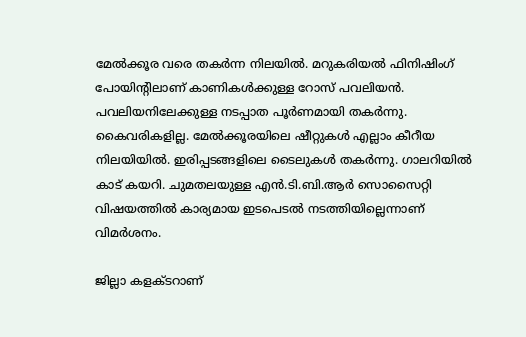മേല്‍ക്കൂര വരെ തകര്‍ന്ന നിലയില്‍. മറുകരിയല്‍ ഫിനിഷിംഗ് പോയിന്റിലാണ് കാണികള്‍ക്കുള്ള റോസ് പവലിയന്‍. പവലിയനിലേക്കുള്ള നടപ്പാത പൂര്‍ണമായി തകര്‍ന്നു. കൈവരികളില്ല. മേല്‍ക്കൂരയിലെ ഷീറ്റുകള്‍ എല്ലാം കീറീയ നിലയിയില്‍. ഇരിപ്പടങ്ങളിലെ ടൈലുകള്‍ തകര്‍ന്നു. ഗാലറിയില്‍ കാട് കയറി. ചുമതലയുള്ള എന്‍.ടി.ബി.ആര്‍ സൊസൈറ്റി വിഷയത്തില്‍ കാര്യമായ ഇടപെടല്‍ നടത്തിയില്ലെന്നാണ് വിമര്‍ശനം.

ജില്ലാ കളക്ടറാണ്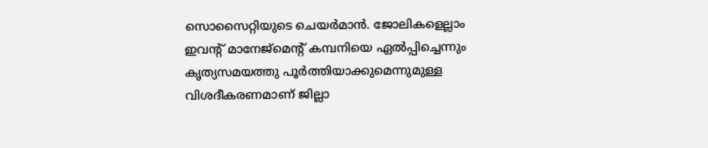സൊസൈറ്റിയുടെ ചെയര്‍മാന്‍. ജോലികളെല്ലാം ഇവന്റ് മാനേജ്‌മെന്റ് കമ്പനിയെ ഏല്‍പ്പിച്ചെന്നും കൃത്യസമയത്തു പൂര്‍ത്തിയാക്കുമെന്നുമുള്ള വിശദീകരണമാണ് ജില്ലാ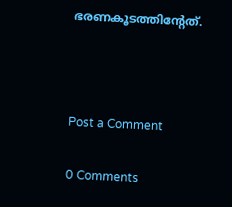ഭരണകൂടത്തിന്റേത്.



Post a Comment

0 Comments